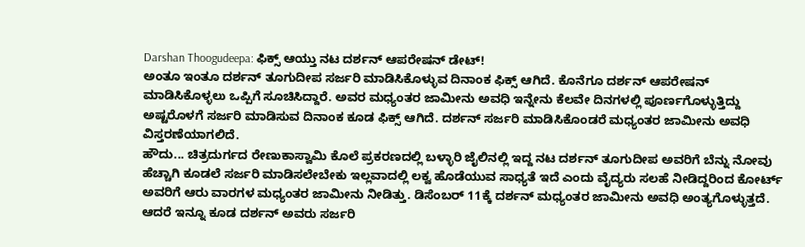Darshan Thoogudeepa: ಫಿಕ್ಸ್ ಆಯ್ತು ನಟ ದರ್ಶನ್ ಆಪರೇಷನ್ ಡೇಟ್!
ಅಂತೂ ಇಂತೂ ದರ್ಶನ್ ತೂಗುದೀಪ ಸರ್ಜರಿ ಮಾಡಿಸಿಕೊಳ್ಳುವ ದಿನಾಂಕ ಫಿಕ್ಸ್ ಆಗಿದೆ. ಕೊನೆಗೂ ದರ್ಶನ್ ಆಪರೇಷನ್ ಮಾಡಿಸಿಕೊಳ್ಳಲು ಒಪ್ಪಿಗೆ ಸೂಚಿಸಿದ್ದಾರೆ. ಅವರ ಮಧ್ಯಂತರ ಜಾಮೀನು ಅವಧಿ ಇನ್ನೇನು ಕೆಲವೇ ದಿನಗಳಲ್ಲಿ ಪೂರ್ಣಗೊಳ್ಳುತ್ತಿದ್ದು ಅಷ್ಟರೊಳಗೆ ಸರ್ಜರಿ ಮಾಡಿಸುವ ದಿನಾಂಕ ಕೂಡ ಫಿಕ್ಸ್ ಆಗಿದೆ. ದರ್ಶನ್ ಸರ್ಜರಿ ಮಾಡಿಸಿಕೊಂಡರೆ ಮಧ್ಯಂತರ ಜಾಮೀನು ಅವಧಿ ವಿಸ್ತರಣೆಯಾಗಲಿದೆ.
ಹೌದು... ಚಿತ್ರದುರ್ಗದ ರೇಣುಕಾಸ್ವಾಮಿ ಕೊಲೆ ಪ್ರಕರಣದಲ್ಲಿ ಬಳ್ಳಾರಿ ಜೈಲಿನಲ್ಲಿ ಇದ್ದ ನಟ ದರ್ಶನ್ ತೂಗುದೀಪ ಅವರಿಗೆ ಬೆನ್ನು ನೋವು ಹೆಚ್ಚಾಗಿ ಕೂಡಲೆ ಸರ್ಜರಿ ಮಾಡಿಸಲೇಬೇಕು ಇಲ್ಲವಾದಲ್ಲಿ ಲಕ್ವ ಹೊಡೆಯುವ ಸಾಧ್ಯತೆ ಇದೆ ಎಂದು ವೈದ್ಯರು ಸಲಹೆ ನೀಡಿದ್ದರಿಂದ ಕೋರ್ಟ್ ಅವರಿಗೆ ಆರು ವಾರಗಳ ಮಧ್ಯಂತರ ಜಾಮೀನು ನೀಡಿತ್ತು. ಡಿಸೆಂಬರ್ 11ಕ್ಕೆ ದರ್ಶನ್ ಮಧ್ಯಂತರ ಜಾಮೀನು ಅವಧಿ ಅಂತ್ಯಗೊಳ್ಳುತ್ತದೆ. ಆದರೆ ಇನ್ನೂ ಕೂಡ ದರ್ಶನ್ ಅವರು ಸರ್ಜರಿ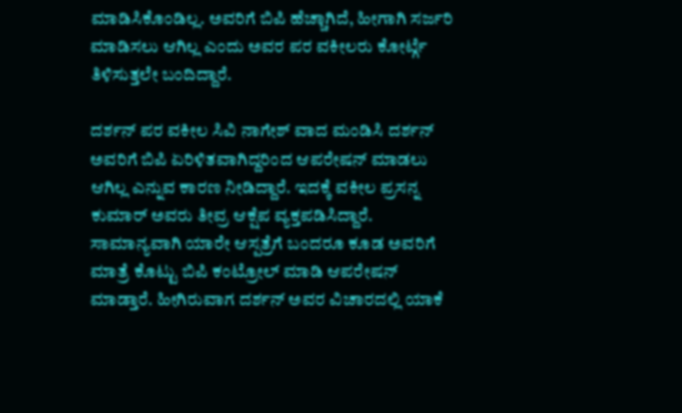ಮಾಡಿಸಿಕೊಂಡಿಲ್ಲ. ಅವರಿಗೆ ಬಿಪಿ ಹೆಚ್ಚಾಗಿದೆ, ಹೀಗಾಗಿ ಸರ್ಜರಿ ಮಾಡಿಸಲು ಆಗಿಲ್ಲ ಎಂದು ಅವರ ಪರ ವಕೀಲರು ಕೋರ್ಟ್ಗೆ ತಿಳಿಸುತ್ತಲೇ ಬಂದಿದ್ದಾರೆ.

ದರ್ಶನ್ ಪರ ವಕೀಲ ಸಿವಿ ನಾಗೇಶ್ ವಾದ ಮಂಡಿಸಿ ದರ್ಶನ್ ಅವರಿಗೆ ಬಿಪಿ ಏರಿಳಿತವಾಗಿದ್ದರಿಂದ ಆಪರೇಷನ್ ಮಾಡಲು ಆಗಿಲ್ಲ ಎನ್ನುವ ಕಾರಣ ನೀಡಿದ್ದಾರೆ. ಇದಕ್ಕೆ ವಕೀಲ ಪ್ರಸನ್ನ ಕುಮಾರ್ ಅವರು ತೀವ್ರ ಆಕ್ಷೆಪ ವ್ಯಕ್ತಪಡಿಸಿದ್ದಾರೆ. ಸಾಮಾನ್ಯವಾಗಿ ಯಾರೇ ಆಸ್ಪತ್ರೆಗೆ ಬಂದರೂ ಕೂಡ ಅವರಿಗೆ ಮಾತ್ರೆ ಕೊಟ್ಟು ಬಿಪಿ ಕಂಟ್ರೋಲ್ ಮಾಡಿ ಆಪರೇಷನ್ ಮಾಡ್ತಾರೆ. ಹೀಗಿರುವಾಗ ದರ್ಶನ್ ಅವರ ವಿಚಾರದಲ್ಲಿ ಯಾಕೆ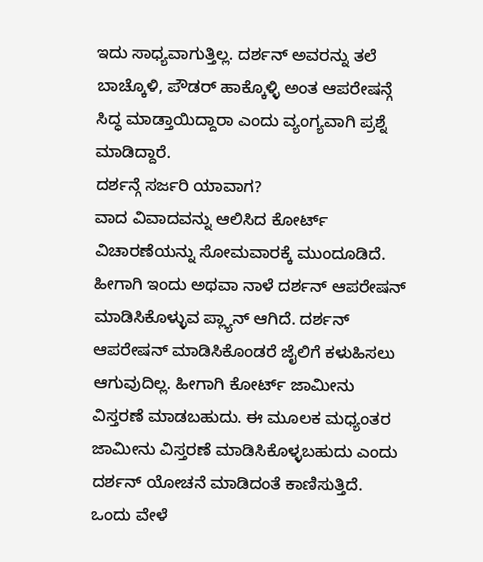ಇದು ಸಾಧ್ಯವಾಗುತ್ತಿಲ್ಲ. ದರ್ಶನ್ ಅವರನ್ನು ತಲೆ ಬಾಚ್ಕೊಳಿ, ಪೌಡರ್ ಹಾಕ್ಕೊಳ್ಳಿ ಅಂತ ಆಪರೇಷನ್ಗೆ ಸಿದ್ಧ ಮಾಡ್ತಾಯಿದ್ದಾರಾ ಎಂದು ವ್ಯಂಗ್ಯವಾಗಿ ಪ್ರಶ್ನೆ ಮಾಡಿದ್ದಾರೆ.
ದರ್ಶನ್ಗೆ ಸರ್ಜರಿ ಯಾವಾಗ?
ವಾದ ವಿವಾದವನ್ನು ಆಲಿಸಿದ ಕೋರ್ಟ್ ವಿಚಾರಣೆಯನ್ನು ಸೋಮವಾರಕ್ಕೆ ಮುಂದೂಡಿದೆ. ಹೀಗಾಗಿ ಇಂದು ಅಥವಾ ನಾಳೆ ದರ್ಶನ್ ಆಪರೇಷನ್ ಮಾಡಿಸಿಕೊಳ್ಳುವ ಪ್ಲ್ಯಾನ್ ಆಗಿದೆ. ದರ್ಶನ್ ಆಪರೇಷನ್ ಮಾಡಿಸಿಕೊಂಡರೆ ಜೈಲಿಗೆ ಕಳುಹಿಸಲು ಆಗುವುದಿಲ್ಲ. ಹೀಗಾಗಿ ಕೋರ್ಟ್ ಜಾಮೀನು ವಿಸ್ತರಣೆ ಮಾಡಬಹುದು. ಈ ಮೂಲಕ ಮಧ್ಯಂತರ ಜಾಮೀನು ವಿಸ್ತರಣೆ ಮಾಡಿಸಿಕೊಳ್ಳಬಹುದು ಎಂದು ದರ್ಶನ್ ಯೋಚನೆ ಮಾಡಿದಂತೆ ಕಾಣಿಸುತ್ತಿದೆ.
ಒಂದು ವೇಳೆ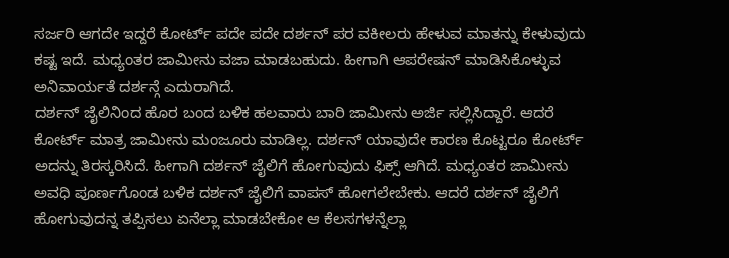ಸರ್ಜರಿ ಆಗದೇ ಇದ್ದರೆ ಕೋರ್ಟ್ ಪದೇ ಪದೇ ದರ್ಶನ್ ಪರ ವಕೀಲರು ಹೇಳುವ ಮಾತನ್ನು ಕೇಳುವುದು ಕಷ್ಟ ಇದೆ. ಮಧ್ಯಂತರ ಜಾಮೀನು ವಜಾ ಮಾಡಬಹುದು. ಹೀಗಾಗಿ ಆಪರೇಷನ್ ಮಾಡಿಸಿಕೊಳ್ಳುವ ಅನಿವಾರ್ಯತೆ ದರ್ಶನ್ಗೆ ಎದುರಾಗಿದೆ.
ದರ್ಶನ್ ಜೈಲಿನಿಂದ ಹೊರ ಬಂದ ಬಳಿಕ ಹಲವಾರು ಬಾರಿ ಜಾಮೀನು ಅರ್ಜಿ ಸಲ್ಲಿಸಿದ್ದಾರೆ. ಆದರೆ ಕೋರ್ಟ್ ಮಾತ್ರ ಜಾಮೀನು ಮಂಜೂರು ಮಾಡಿಲ್ಲ. ದರ್ಶನ್ ಯಾವುದೇ ಕಾರಣ ಕೊಟ್ಟರೂ ಕೋರ್ಟ್ ಅದನ್ನು ತಿರಸ್ಕರಿಸಿದೆ. ಹೀಗಾಗಿ ದರ್ಶನ್ ಜೈಲಿಗೆ ಹೋಗುವುದು ಫಿಕ್ಸ್ ಆಗಿದೆ. ಮಧ್ಯಂತರ ಜಾಮೀನು ಅವಧಿ ಪೂರ್ಣಗೊಂಡ ಬಳಿಕ ದರ್ಶನ್ ಜೈಲಿಗೆ ವಾಪಸ್ ಹೋಗಲೇಬೇಕು. ಆದರೆ ದರ್ಶನ್ ಜೈಲಿಗೆ ಹೋಗುವುದನ್ನ ತಪ್ಪಿಸಲು ಏನೆಲ್ಲಾ ಮಾಡಬೇಕೋ ಆ ಕೆಲಸಗಳನ್ನೆಲ್ಲಾ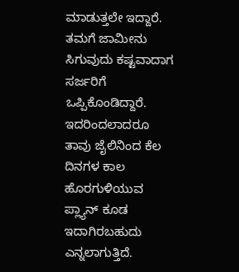ಮಾಡುತ್ತಲೇ ಇದ್ದಾರೆ.
ತಮಗೆ ಜಾಮೀನು ಸಿಗುವುದು ಕಷ್ಟವಾದಾಗ ಸರ್ಜರಿಗೆ ಒಪ್ಪಿಕೊಂಡಿದ್ದಾರೆ. ಇದರಿಂದಲಾದರೂ ತಾವು ಜೈಲಿನಿಂದ ಕೆಲ ದಿನಗಳ ಕಾಲ ಹೊರಗುಳಿಯುವ ಪ್ಲ್ಯಾನ್ ಕೂಡ ಇದಾಗಿರಬಹುದು ಎನ್ನಲಾಗುತ್ತಿದೆ.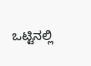ಒಟ್ಟಿನಲ್ಲಿ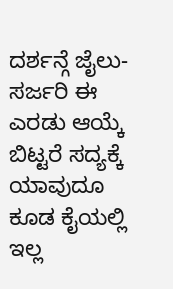ದರ್ಶನ್ಗೆ ಜೈಲು- ಸರ್ಜರಿ ಈ ಎರಡು ಆಯ್ಕೆ ಬಿಟ್ಟರೆ ಸದ್ಯಕ್ಕೆ ಯಾವುದೂ ಕೂಡ ಕೈಯಲ್ಲಿ ಇಲ್ಲ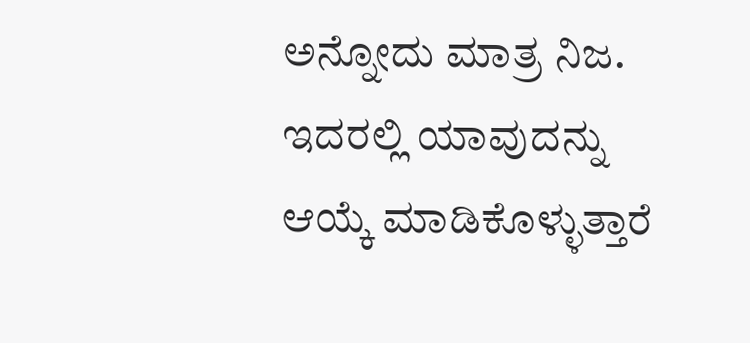ಅನ್ನೋದು ಮಾತ್ರ ನಿಜ. ಇದರಲ್ಲಿ ಯಾವುದನ್ನು ಆಯ್ಕೆ ಮಾಡಿಕೊಳ್ಳುತ್ತಾರೆ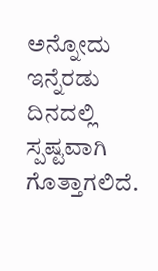ಅನ್ನೋದು ಇನ್ನೆರಡು ದಿನದಲ್ಲಿ ಸ್ಪಷ್ಟವಾಗಿ ಗೊತ್ತಾಗಲಿದೆ.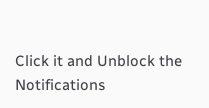Click it and Unblock the Notifications